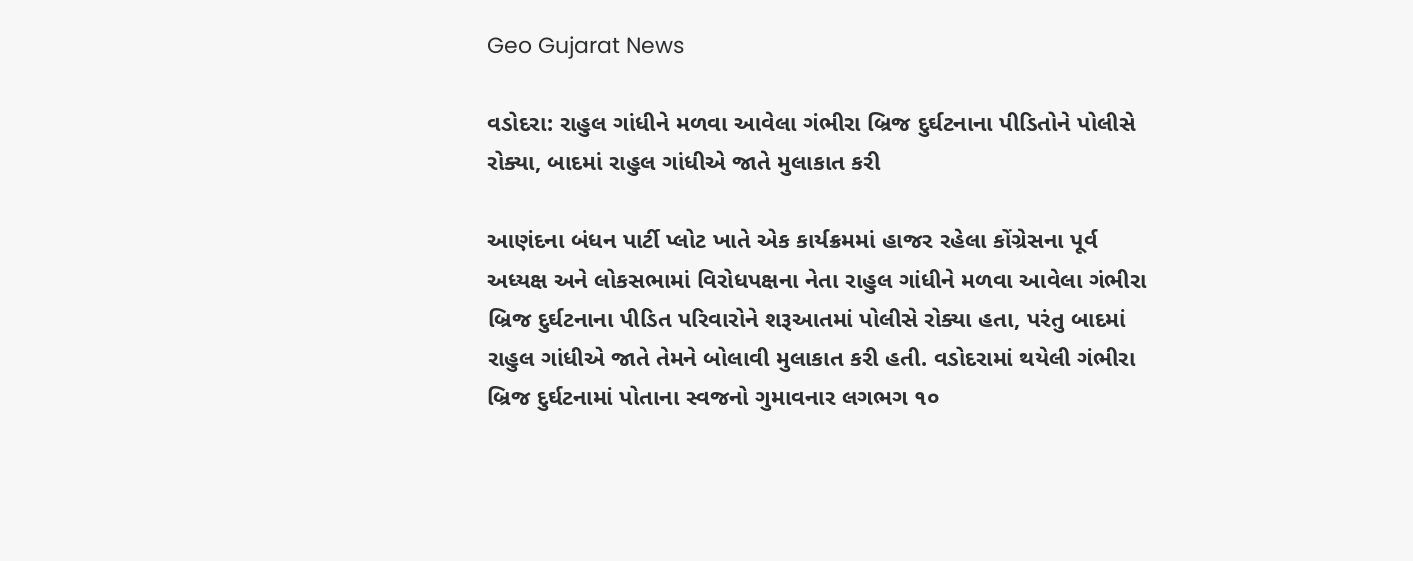Geo Gujarat News

વડોદરા: રાહુલ ગાંધીને મળવા આવેલા ગંભીરા બ્રિજ દુર્ઘટનાના પીડિતોને પોલીસે રોક્યા, બાદમાં રાહુલ ગાંધીએ જાતે મુલાકાત કરી

આણંદના બંધન પાર્ટી પ્લોટ ખાતે એક કાર્યક્રમમાં હાજર રહેલા કોંગ્રેસના પૂર્વ અધ્યક્ષ અને લોકસભામાં વિરોધપક્ષના નેતા રાહુલ ગાંધીને મળવા આવેલા ગંભીરા બ્રિજ દુર્ઘટનાના પીડિત પરિવારોને શરૂઆતમાં પોલીસે રોક્યા હતા, પરંતુ બાદમાં રાહુલ ગાંધીએ જાતે તેમને બોલાવી મુલાકાત કરી હતી. વડોદરામાં થયેલી ગંભીરા બ્રિજ દુર્ઘટનામાં પોતાના સ્વજનો ગુમાવનાર લગભગ ૧૦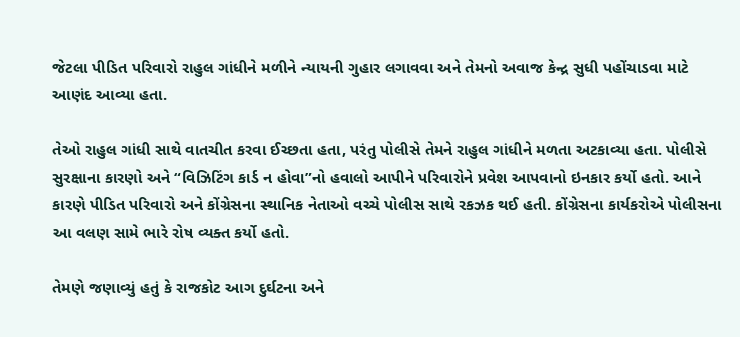જેટલા પીડિત પરિવારો રાહુલ ગાંધીને મળીને ન્યાયની ગુહાર લગાવવા અને તેમનો અવાજ કેન્દ્ર સુધી પહોંચાડવા માટે આણંદ આવ્યા હતા.

તેઓ રાહુલ ગાંધી સાથે વાતચીત કરવા ઈચ્છતા હતા, પરંતુ પોલીસે તેમને રાહુલ ગાંધીને મળતા અટકાવ્યા હતા. પોલીસે સુરક્ષાના કારણો અને “વિઝિટિંગ કાર્ડ ન હોવા”નો હવાલો આપીને પરિવારોને પ્રવેશ આપવાનો ઇનકાર કર્યો હતો. આને કારણે પીડિત પરિવારો અને કોંગ્રેસના સ્થાનિક નેતાઓ વચ્ચે પોલીસ સાથે રકઝક થઈ હતી. કોંગ્રેસના કાર્યકરોએ પોલીસના આ વલણ સામે ભારે રોષ વ્યક્ત કર્યો હતો.

તેમણે જણાવ્યું હતું કે રાજકોટ આગ દુર્ઘટના અને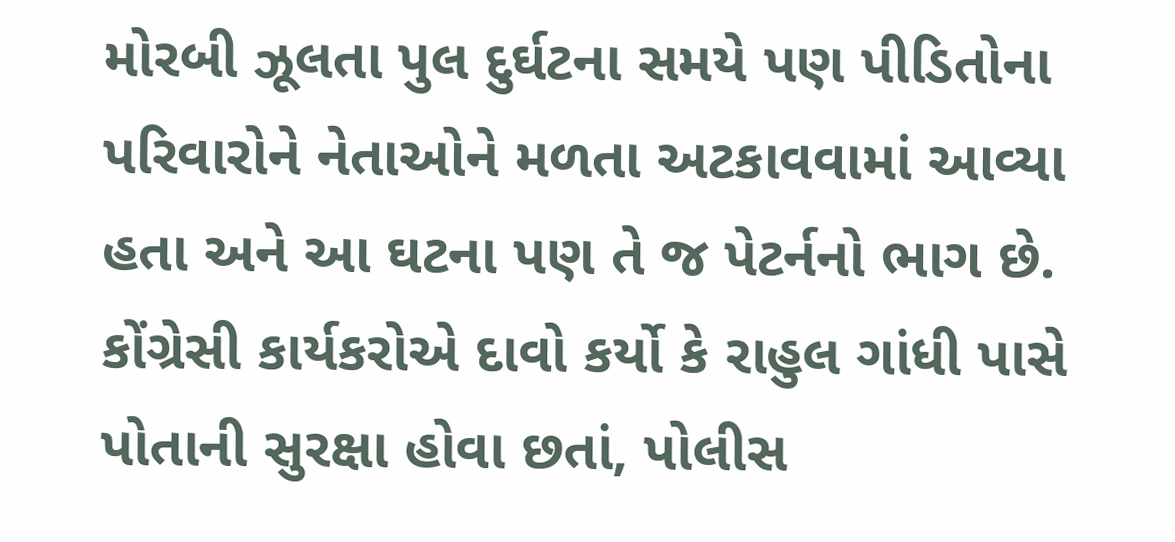મોરબી ઝૂલતા પુલ દુર્ઘટના સમયે પણ પીડિતોના પરિવારોને નેતાઓને મળતા અટકાવવામાં આવ્યા હતા અને આ ઘટના પણ તે જ પેટર્નનો ભાગ છે. કોંગ્રેસી કાર્યકરોએ દાવો કર્યો કે રાહુલ ગાંધી પાસે પોતાની સુરક્ષા હોવા છતાં, પોલીસ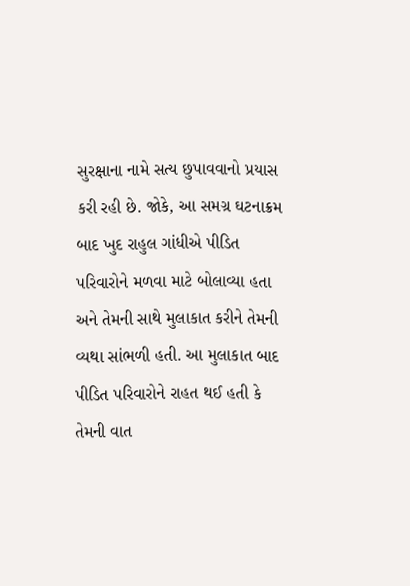સુરક્ષાના નામે સત્ય છુપાવવાનો પ્રયાસ કરી રહી છે. જોકે, આ સમગ્ર ઘટનાક્રમ બાદ ખુદ રાહુલ ગાંધીએ પીડિત પરિવારોને મળવા માટે બોલાવ્યા હતા અને તેમની સાથે મુલાકાત કરીને તેમની વ્યથા સાંભળી હતી. આ મુલાકાત બાદ પીડિત પરિવારોને રાહત થઈ હતી કે તેમની વાત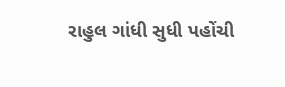રાહુલ ગાંધી સુધી પહોંચી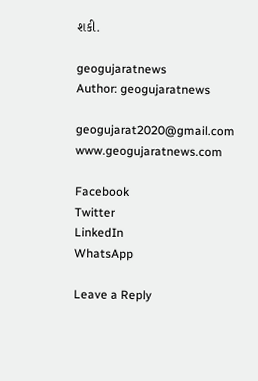શકી.

geogujaratnews
Author: geogujaratnews

geogujarat2020@gmail.com www.geogujaratnews.com

Facebook
Twitter
LinkedIn
WhatsApp

Leave a Reply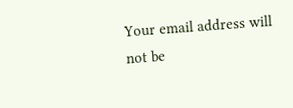Your email address will not be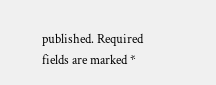published. Required fields are marked *